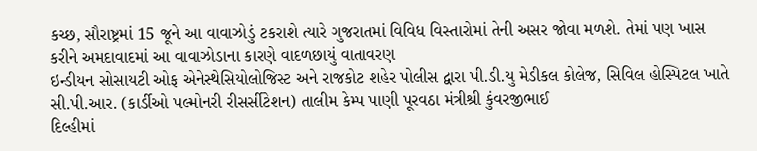કચ્છ, સૌરાષ્ટ્રમાં 15 જૂને આ વાવાઝોડું ટકરાશે ત્યારે ગુજરાતમાં વિવિધ વિસ્તારોમાં તેની અસર જોવા મળશે. તેમાં પણ ખાસ કરીને અમદાવાદમાં આ વાવાઝોડાના કારણે વાદળછાયું વાતાવરણ
ઇન્ડીયન સોસાયટી ઓફ એનેસ્થેસિયોલોજિસ્ટ અને રાજકોટ શહેર પોલીસ દ્વારા પી.ડી.યુ મેડીકલ કોલેજ, સિવિલ હોસ્પિટલ ખાતે સી.પી.આર. (કાર્ડીઓ પલ્મોનરી રીસર્સીટેશન) તાલીમ કેમ્પ પાણી પૂરવઠા મંત્રીશ્રી કુંવરજીભાઈ
દિલ્હીમાં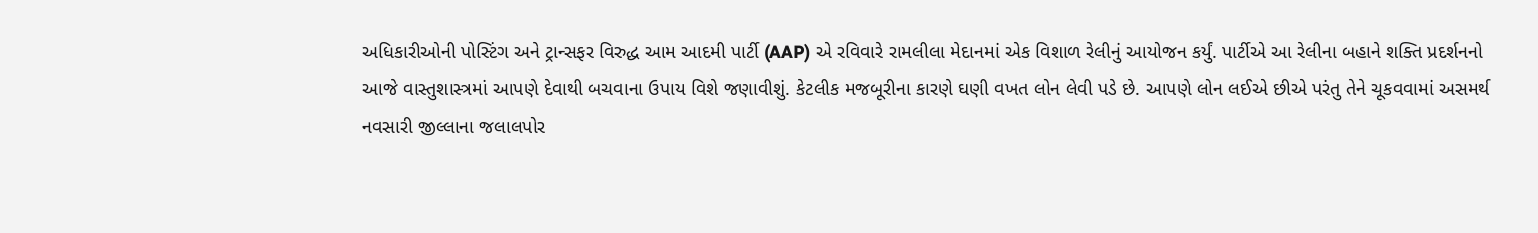અધિકારીઓની પોસ્ટિંગ અને ટ્રાન્સફર વિરુદ્ધ આમ આદમી પાર્ટી (AAP) એ રવિવારે રામલીલા મેદાનમાં એક વિશાળ રેલીનું આયોજન કર્યું. પાર્ટીએ આ રેલીના બહાને શક્તિ પ્રદર્શનનો
આજે વાસ્તુશાસ્ત્રમાં આપણે દેવાથી બચવાના ઉપાય વિશે જણાવીશું. કેટલીક મજબૂરીના કારણે ઘણી વખત લોન લેવી પડે છે. આપણે લોન લઈએ છીએ પરંતુ તેને ચૂકવવામાં અસમર્થ
નવસારી જીલ્લાના જલાલપોર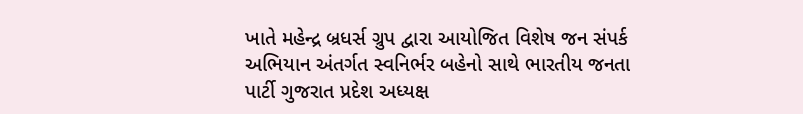ખાતે મહેન્દ્ર બ્રધર્સ ગ્રુપ દ્વારા આયોજિત વિશેષ જન સંપર્ક અભિયાન અંતર્ગત સ્વનિર્ભર બહેનો સાથે ભારતીય જનતા પાર્ટી ગુજરાત પ્રદેશ અધ્યક્ષ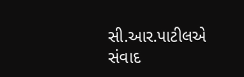સી.આર.પાટીલએ સંવાદ